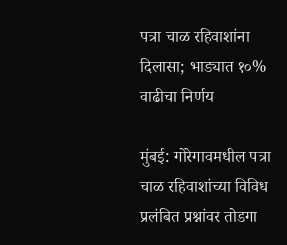पत्रा चाळ रहिवाशांना दिलासा; भाड्यात १०% वाढीचा निर्णय

मुंबई: गोरेगावमधील पत्रा चाळ रहिवाशांच्या विविध प्रलंबित प्रश्नांवर तोडगा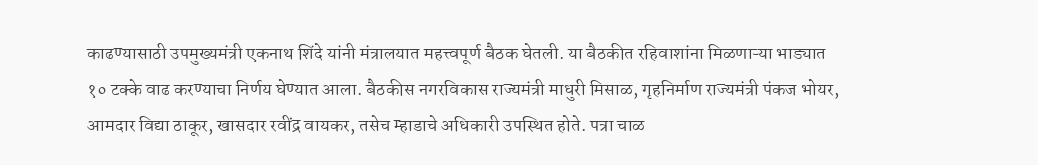काढण्यासाठी उपमुख्यमंत्री एकनाथ शिंदे यांनी मंत्रालयात महत्त्वपूर्ण बैठक घेतली. या बैठकीत रहिवाशांना मिळणाऱ्या भाड्यात १० टक्के वाढ करण्याचा निर्णय घेण्यात आला. बैठकीस नगरविकास राज्यमंत्री माधुरी मिसाळ, गृहनिर्माण राज्यमंत्री पंकज भोयर, आमदार विद्या ठाकूर, खासदार रवींद्र वायकर, तसेच म्हाडाचे अधिकारी उपस्थित होते. पत्रा चाळ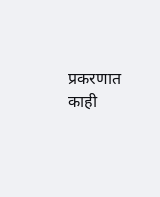प्रकरणात काही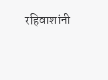रहिवाशांनी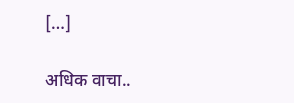[…]

अधिक वाचा..